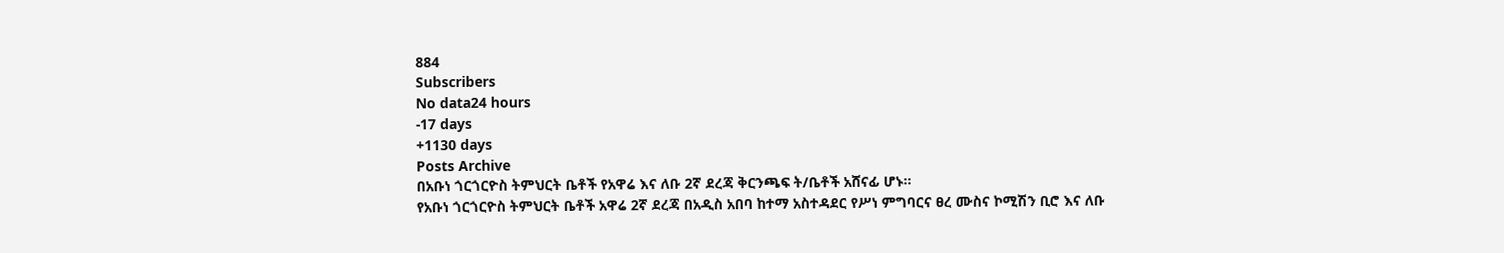884
Subscribers
No data24 hours
-17 days
+1130 days
Posts Archive
በአቡነ ጎርጎርዮስ ትምህርት ቤቶች የአዋሬ እና ለቡ 2ኛ ደረጃ ቅርንጫፍ ት/ቤቶች አሸናፊ ሆኑ፡፡
የአቡነ ጎርጎርዮስ ትምህርት ቤቶች አዋሬ 2ኛ ደረጃ በአዲስ አበባ ከተማ አስተዳደር የሥነ ምግባርና ፀረ ሙስና ኮሚሽን ቢሮ እና ለቡ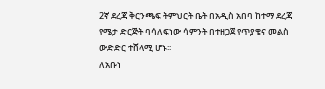2ኛ ደረጃ ቅርንጫፍ ትምህርት ቤት በአዲስ አበባ ከተማ ደረጃ የሜታ ድርጅት ባሳለፍነው ሳምንት በተዘጋጀ የጥያቄና መልስ ውድድር ተሸላሚ ሆኑ፡፡
ለአቡነ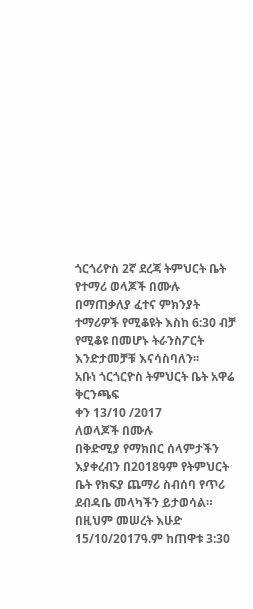ጎርጎሪዮስ 2ኛ ደረጃ ትምህርት ቤት የተማሪ ወላጆች በሙሉ በማጠቃለያ ፈተና ምክንያት ተማሪዎች የሚቆዩት እስከ 6:30 ብቻ የሚቆዩ በመሆኑ ትራንስፖርት እንድታመቻቹ እናሳስባለን፡፡
አቡነ ጎርጎርዮስ ትምህርት ቤት አዋሬ ቅርንጫፍ
ቀን 13/10 /2017
ለወላጆች በሙሉ
በቅድሚያ የማክበር ሰላምታችን እያቀረብን በ2018ዓም የትምህርት ቤት የክፍያ ጨማሪ ስብሰባ የጥሪ ደብዳቤ መላካችን ይታወሳል። በዚህም መሠረት እሁድ 15/10/2017ዓ.ም ከጠዋቱ 3:30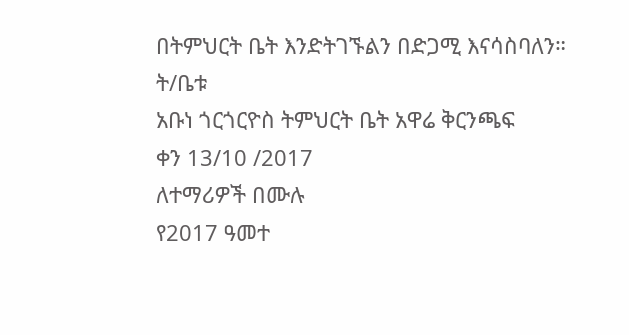በትምህርት ቤት እንድትገኙልን በድጋሚ እናሳስባለን።
ት/ቤቱ
አቡነ ጎርጎርዮስ ትምህርት ቤት አዋሬ ቅርንጫፍ
ቀን 13/10 /2017
ለተማሪዎች በሙሉ
የ2017 ዓመተ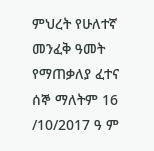ምህረት የሁለተኛ መንፈቅ ዓመት የማጠቃለያ ፈተና ሰኞ ማለትም 16 /10/2017 ዓ ም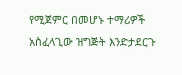የሚጀምር በመሆኑ ተማሪዎች አስፈላጊው ዝግጅት እንድታደርጉ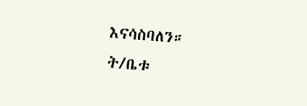እናሳስባለን።
ት/ቤቱ